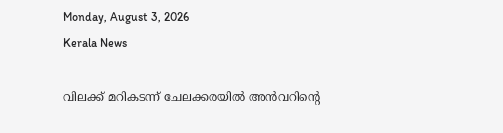Monday, August 3, 2026
Kerala News

വിലക്ക് മറികടന്ന് ചേലക്കരയില്‍ അന്‍വറിന്റെ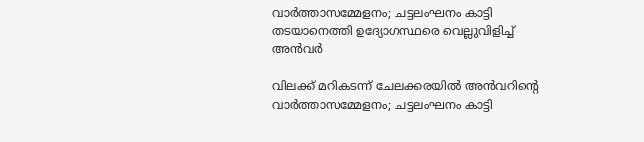വാര്‍ത്താസമ്മേളനം; ചട്ടലംഘനം കാട്ടി തടയാനെത്തി ഉദ്യോഗസ്ഥരെ വെല്ലുവിളിച്ച് അന്‍വര്‍

വിലക്ക് മറികടന്ന് ചേലക്കരയില്‍ അന്‍വറിന്റെ വാര്‍ത്താസമ്മേളനം; ചട്ടലംഘനം കാട്ടി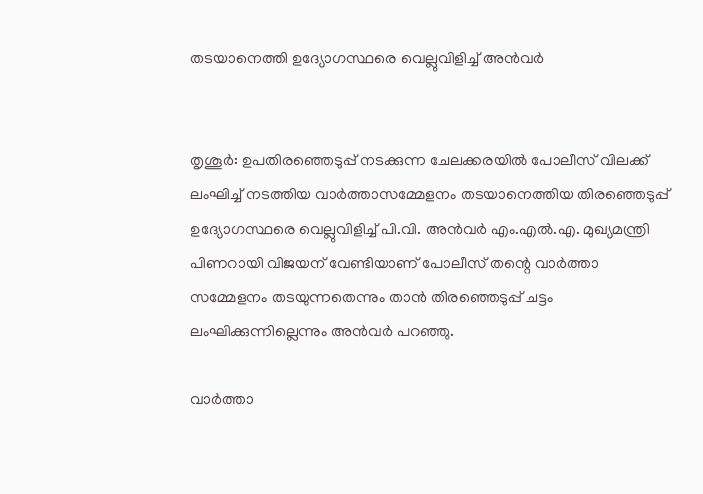തടയാനെത്തി ഉദ്യോഗസ്ഥരെ വെല്ലുവിളിച്ച് അന്‍വര്‍


തൃശൂര്‍: ഉപതിരഞ്ഞെടുപ്പ് നടക്കുന്ന ചേലക്കരയില്‍ പോലീസ് വിലക്ക് ലംഘിച്ച് നടത്തിയ വാര്‍ത്താസമ്മേളനം തടയാനെത്തിയ തിരഞ്ഞെടുപ്പ് ഉദ്യോഗസ്ഥരെ വെല്ലുവിളിച്ച് പി.വി. അന്‍വര്‍ എം.എല്‍.എ. മുഖ്യമന്ത്രി പിണറായി വിജയന് വേണ്ടിയാണ് പോലീസ് തന്റെ വാര്‍ത്താ സമ്മേളനം തടയുന്നതെന്നും താന്‍ തിരഞ്ഞെടുപ്പ് ചട്ടം ലംഘിക്കുന്നില്ലെന്നും അന്‍വര്‍ പറഞ്ഞു.

വാര്‍ത്താ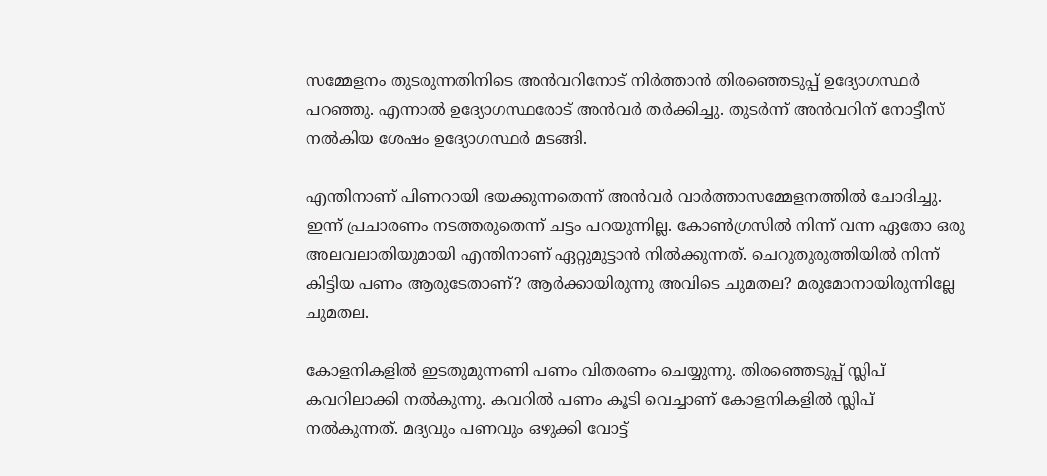സമ്മേളനം തുടരുന്നതിനിടെ അന്‍വറിനോട് നിര്‍ത്താന്‍ തിരഞ്ഞെടുപ്പ് ഉദ്യോഗസ്ഥര്‍ പറഞ്ഞു. എന്നാല്‍ ഉദ്യോഗസ്ഥരോട് അന്‍വര്‍ തര്‍ക്കിച്ചു. തുടര്‍ന്ന് അന്‍വറിന് നോട്ടീസ് നല്‍കിയ ശേഷം ഉദ്യോഗസ്ഥര്‍ മടങ്ങി.

എന്തിനാണ് പിണറായി ഭയക്കുന്നതെന്ന് അന്‍വര്‍ വാര്‍ത്താസമ്മേളനത്തില്‍ ചോദിച്ചു. ഇന്ന് പ്രചാരണം നടത്തരുതെന്ന് ചട്ടം പറയുന്നില്ല. കോണ്‍ഗ്രസില്‍ നിന്ന് വന്ന ഏതോ ഒരു അലവലാതിയുമായി എന്തിനാണ് ഏറ്റുമുട്ടാന്‍ നില്‍ക്കുന്നത്. ചെറുതുരുത്തിയില്‍ നിന്ന് കിട്ടിയ പണം ആരുടേതാണ്? ആര്‍ക്കായിരുന്നു അവിടെ ചുമതല? മരുമോനായിരുന്നില്ലേ ചുമതല.

കോളനികളില്‍ ഇടതുമുന്നണി പണം വിതരണം ചെയ്യുന്നു. തിരഞ്ഞെടുപ്പ് സ്ലിപ് കവറിലാക്കി നല്‍കുന്നു. കവറില്‍ പണം കൂടി വെച്ചാണ് കോളനികളില്‍ സ്ലിപ് നല്‍കുന്നത്. മദ്യവും പണവും ഒഴുക്കി വോട്ട്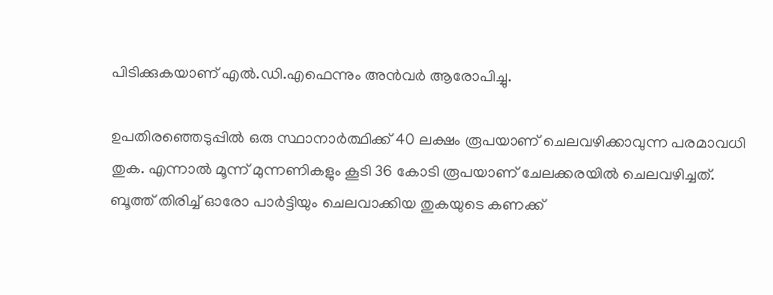പിടിക്കുകയാണ് എല്‍.ഡി.എഫെന്നും അന്‍വര്‍ ആരോപിച്ചു.

ഉപതിരഞ്ഞെടുപ്പില്‍ ഒരു സ്ഥാനാര്‍ത്ഥിക്ക് 40 ലക്ഷം രൂപയാണ് ചെലവഴിക്കാവുന്ന പരമാവധി തുക. എന്നാല്‍ മൂന്ന് മുന്നണികളും കൂടി 36 കോടി രൂപയാണ് ചേലക്കരയില്‍ ചെലവഴിച്ചത്. ബൂത്ത് തിരിച്ച് ഓരോ പാര്‍ട്ടിയും ചെലവാക്കിയ തുകയുടെ കണക്ക്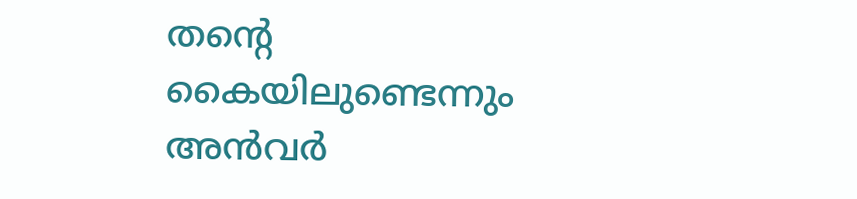തന്റെ കൈയിലുണ്ടെന്നും അന്‍വര്‍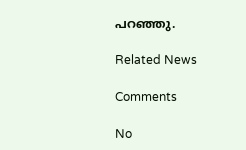പറഞ്ഞു.

Related News

Comments

No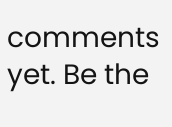comments yet. Be the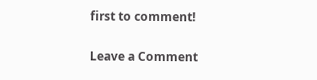first to comment!

Leave a Comment